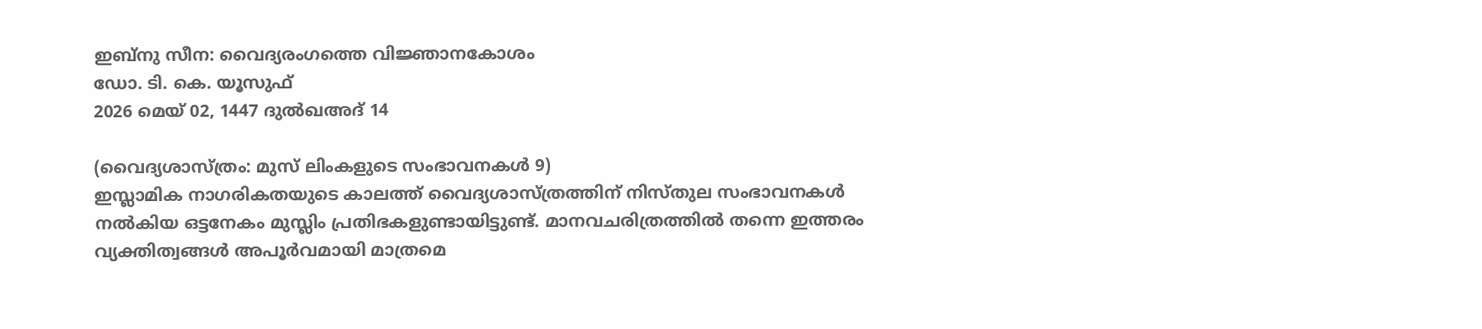ഇബ്നു സീന: വൈദ്യരംഗത്തെ വിജ്ഞാനകോശം
ഡോ. ടി. കെ. യൂസുഫ്
2026 മെയ് 02, 1447 ദുൽഖഅദ് 14

(വൈദ്യശാസ്ത്രം: മുസ് ലിംകളുടെ സംഭാവനകൾ 9)
ഇസ്ലാമിക നാഗരികതയുടെ കാലത്ത് വൈദ്യശാസ്ത്രത്തിന് നിസ്തുല സംഭാവനകൾ നൽകിയ ഒട്ടനേകം മുസ്ലിം പ്രതിഭകളുണ്ടായിട്ടുണ്ട്. മാനവചരിത്രത്തിൽ തന്നെ ഇത്തരം വ്യക്തിത്വങ്ങൾ അപൂർവമായി മാത്രമെ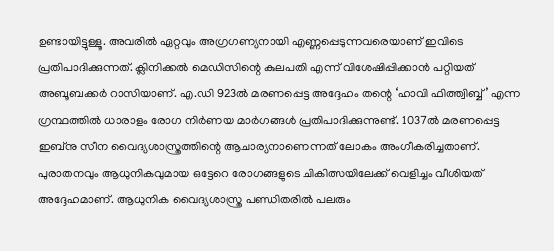ഉണ്ടായിട്ടുള്ളൂ. അവരിൽ ഏറ്റവും അഗ്രഗണ്യനായി എണ്ണപ്പെടുന്നവരെയാണ് ഇവിടെ പ്രതിപാദിക്കുന്നത്. ക്ലിനിക്കൽ മെഡിസിന്റെ കുലപതി എന്ന് വിശേഷിപ്പിക്കാൻ പറ്റിയത് അബൂബക്കർ റാസിയാണ്. എ.ഡി 923ൽ മരണപ്പെട്ട അദ്ദേഹം തന്റെ ‘ഹാവി ഫിത്ത്വിബ്ബ്’ എന്ന ഗ്രന്ഥത്തിൽ ധാരാളം രോഗ നിർണയ മാർഗങ്ങൾ പ്രതിപാദിക്കുന്നുണ്ട്. 1037ൽ മരണപ്പെട്ട ഇബ്നു സീന വൈദ്യശാസ്ത്രത്തിന്റെ ആചാര്യനാണെന്നത് ലോകം അംഗീകരിച്ചതാണ്. പുരാതനവും ആധുനികവുമായ ഒട്ടേറെ രോഗങ്ങളുടെ ചികിത്സയിലേക്ക് വെളിച്ചം വീശിയത് അദ്ദേഹമാണ്. ആധുനിക വൈദ്യശാസ്ത്ര പണ്ഡിതരിൽ പലരും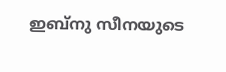ഇബ്നു സീനയുടെ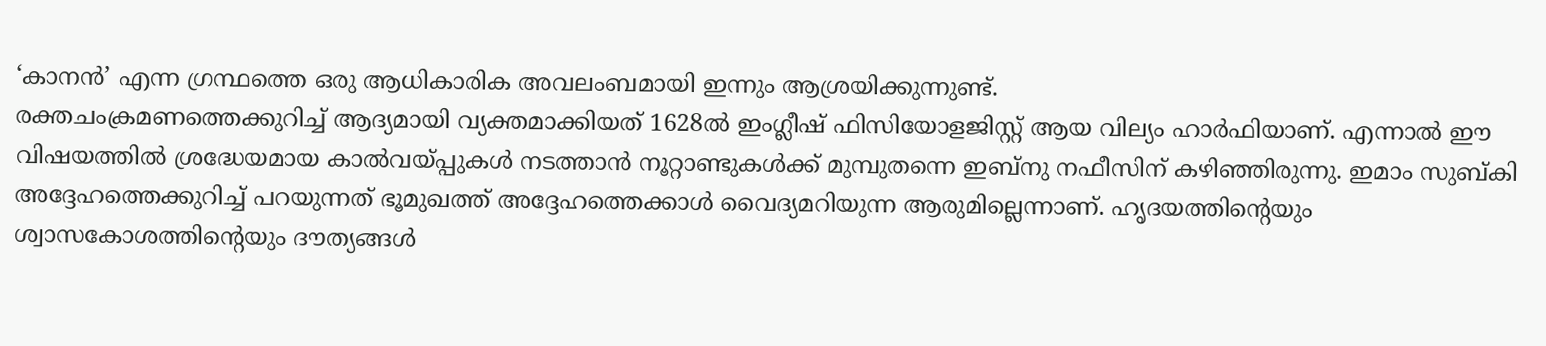‘കാനൻ’ എന്ന ഗ്രന്ഥത്തെ ഒരു ആധികാരിക അവലംബമായി ഇന്നും ആശ്രയിക്കുന്നുണ്ട്.
രക്തചംക്രമണത്തെക്കുറിച്ച് ആദ്യമായി വ്യക്തമാക്കിയത് 1628ൽ ഇംഗ്ലീഷ് ഫിസിയോളജിസ്റ്റ് ആയ വില്യം ഹാർഫിയാണ്. എന്നാൽ ഈ വിഷയത്തിൽ ശ്രദ്ധേയമായ കാൽവയ്പ്പുകൾ നടത്താൻ നൂറ്റാണ്ടുകൾക്ക് മുമ്പുതന്നെ ഇബ്നു നഫീസിന് കഴിഞ്ഞിരുന്നു. ഇമാം സുബ്കി അദ്ദേഹത്തെക്കുറിച്ച് പറയുന്നത് ഭൂമുഖത്ത് അദ്ദേഹത്തെക്കാൾ വൈദ്യമറിയുന്ന ആരുമില്ലെന്നാണ്. ഹൃദയത്തിന്റെയും ശ്വാസകോശത്തിന്റെയും ദൗത്യങ്ങൾ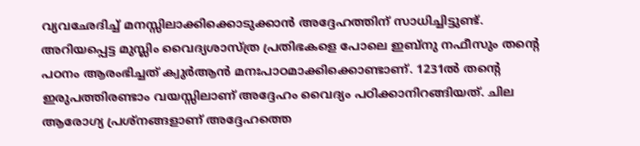വ്യവഛേദിച്ച് മനസ്സിലാക്കിക്കൊടുക്കാൻ അദ്ദേഹത്തിന് സാധിച്ചിട്ടുണ്ട്.
അറിയപ്പെട്ട മുസ്ലിം വൈദ്യശാസ്ത്ര പ്രതിഭകളെ പോലെ ഇബ്നു നഫീസും തന്റെ പഠനം ആരംഭിച്ചത് ക്വുർആൻ മനഃപാഠമാക്കിക്കൊണ്ടാണ്. 1231ൽ തന്റെ ഇരുപത്തിരണ്ടാം വയസ്സിലാണ് അദ്ദേഹം വൈദ്യം പഠിക്കാനിറങ്ങിയത്. ചില ആരോഗ്യ പ്രശ്നങ്ങളാണ് അദ്ദേഹത്തെ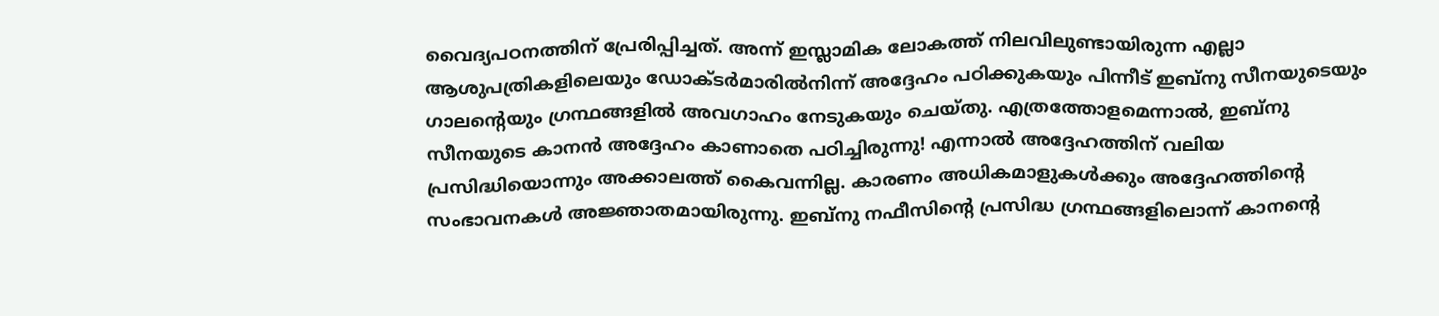വൈദ്യപഠനത്തിന് പ്രേരിപ്പിച്ചത്. അന്ന് ഇസ്ലാമിക ലോകത്ത് നിലവിലുണ്ടായിരുന്ന എല്ലാ ആശുപത്രികളിലെയും ഡോക്ടർമാരിൽനിന്ന് അദ്ദേഹം പഠിക്കുകയും പിന്നീട് ഇബ്നു സീനയുടെയും ഗാലന്റെയും ഗ്രന്ഥങ്ങളിൽ അവഗാഹം നേടുകയും ചെയ്തു. എത്രത്തോളമെന്നാൽ, ഇബ്നു സീനയുടെ കാനൻ അദ്ദേഹം കാണാതെ പഠിച്ചിരുന്നു! എന്നാൽ അദ്ദേഹത്തിന് വലിയ പ്രസിദ്ധിയൊന്നും അക്കാലത്ത് കൈവന്നില്ല. കാരണം അധികമാളുകൾക്കും അദ്ദേഹത്തിന്റെ സംഭാവനകൾ അജ്ഞാതമായിരുന്നു. ഇബ്നു നഫീസിന്റെ പ്രസിദ്ധ ഗ്രന്ഥങ്ങളിലൊന്ന് കാനന്റെ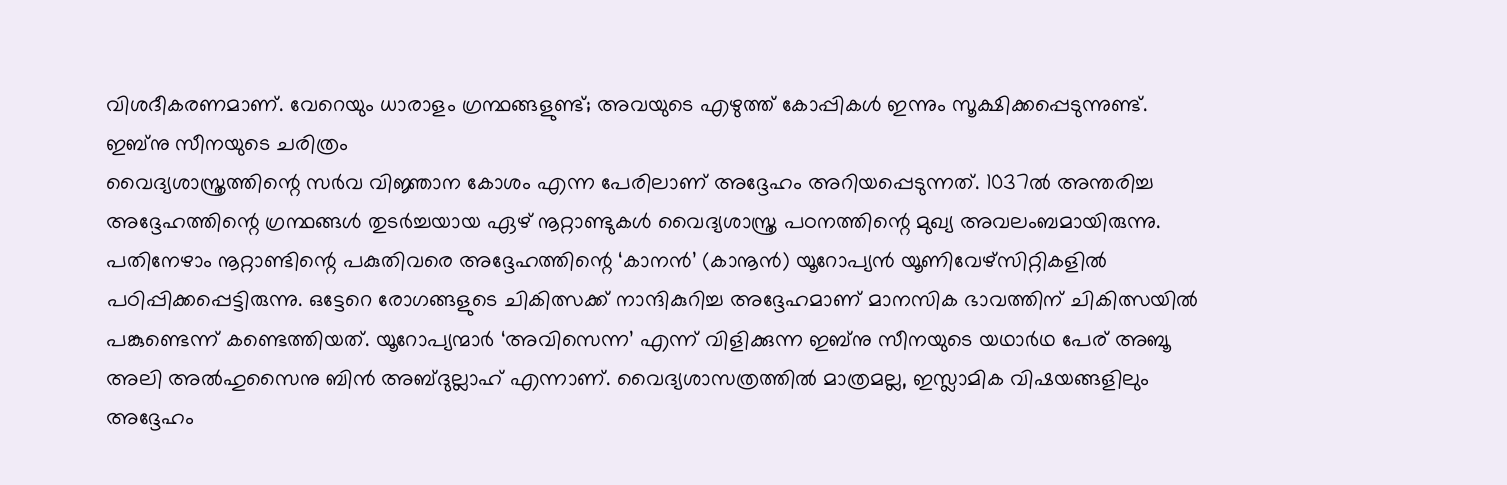വിശദീകരണമാണ്. വേറെയും ധാരാളം ഗ്രന്ഥങ്ങളുണ്ട്; അവയുടെ എഴുത്ത് കോപ്പികൾ ഇന്നും സൂക്ഷിക്കപ്പെടുന്നുണ്ട്.
ഇബ്നു സീനയുടെ ചരിത്രം
വൈദ്യശാസ്ത്രത്തിന്റെ സർവ വിജ്ഞാന കോശം എന്ന പേരിലാണ് അദ്ദേഹം അറിയപ്പെടുന്നത്. 1037ൽ അന്തരിച്ച അദ്ദേഹത്തിന്റെ ഗ്രന്ഥങ്ങൾ തുടർച്ചയായ ഏഴ് നൂറ്റാണ്ടുകൾ വൈദ്യശാസ്ത്ര പഠനത്തിന്റെ മുഖ്യ അവലംബമായിരുന്നു. പതിനേഴാം നൂറ്റാണ്ടിന്റെ പകുതിവരെ അദ്ദേഹത്തിന്റെ ‘കാനൻ’ (കാനൂൻ) യൂറോപ്യൻ യൂണിവേഴ്സിറ്റികളിൽ പഠിപ്പിക്കപ്പെട്ടിരുന്നു. ഒട്ടേറെ രോഗങ്ങളുടെ ചികിത്സക്ക് നാന്ദികുറിച്ച അദ്ദേഹമാണ് മാനസിക ഭാവത്തിന് ചികിത്സയിൽ പങ്കുണ്ടെന്ന് കണ്ടെത്തിയത്. യൂറോപ്യന്മാർ ‘അവിസെന്ന’ എന്ന് വിളിക്കുന്ന ഇബ്നു സീനയുടെ യഥാർഥ പേര് അബൂ അലി അൽഹുസൈനു ബിൻ അബ്ദുല്ലാഹ് എന്നാണ്. വൈദ്യശാസത്രത്തിൽ മാത്രമല്ല, ഇസ്ലാമിക വിഷയങ്ങളിലും അദ്ദേഹം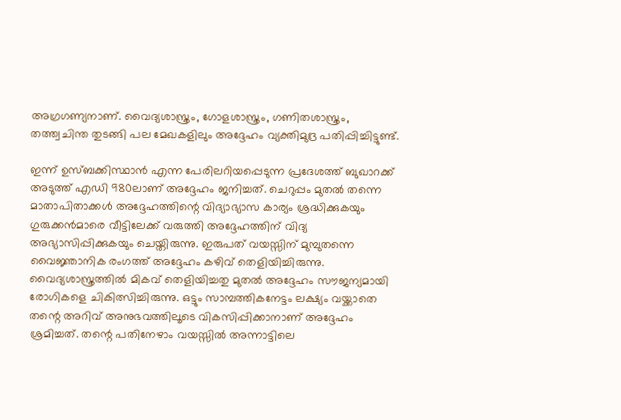അഗ്രഗണ്യനാണ്. വൈദ്യശാസ്ത്രം, ഗോളശാസ്ത്രം, ഗണിതശാസ്ത്രം, തത്ത്വചിന്ത തുടങ്ങി പല മേഖകളിലും അദ്ദേഹം വ്യക്തിമുദ്ര പതിപ്പിച്ചിട്ടുണ്ട്.

ഇന്ന് ഉസ്ബക്കിസ്ഥാൻ എന്ന പേരിലറിയപ്പെടുന്ന പ്രദേശത്ത് ബുഖാറക്ക് അടുത്ത് എഡി 980ലാണ് അദ്ദേഹം ജനിച്ചത്. ചെറുപ്പം മുതൽ തന്നെ മാതാപിതാക്കൾ അദ്ദേഹത്തിന്റെ വിദ്യാഭ്യാസ കാര്യം ശ്രദ്ധിക്കുകയും ഗുരുക്കൻമാരെ വീട്ടിലേക്ക് വരുത്തി അദ്ദേഹത്തിന് വിദ്യ അഭ്യാസിപ്പിക്കുകയും ചെയ്തിരുന്നു. ഇരുപത് വയസ്സിന് മുമ്പുതന്നെ വൈജ്ഞാനിക രംഗത്ത് അദ്ദേഹം കഴിവ് തെളിയിച്ചിരുന്നു. വൈദ്യശാസ്ത്രത്തിൽ മികവ് തെളിയിച്ചതു മുതൽ അദ്ദേഹം സൗജന്യമായി രോഗികളെ ചികിത്സിച്ചിരുന്നു. ഒട്ടും സാമ്പത്തികനേട്ടം ലക്ഷ്യം വയ്ക്കാതെ തന്റെ അറിവ് അനുഭവത്തിലൂടെ വികസിപ്പിക്കാനാണ് അദ്ദേഹം ശ്രമിച്ചത്. തന്റെ പതിനേഴാം വയസ്സിൽ അന്നാട്ടിലെ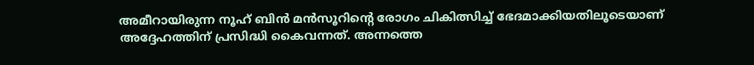അമീറായിരുന്ന നൂഹ് ബിൻ മൻസൂറിന്റെ രോഗം ചികിത്സിച്ച് ഭേദമാക്കിയതിലൂടെയാണ് അദ്ദേഹത്തിന് പ്രസിദ്ധി കൈവന്നത്. അന്നത്തെ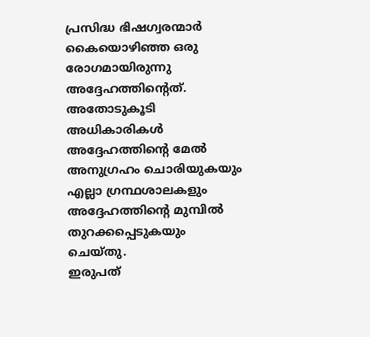പ്രസിദ്ധ ഭിഷഗ്വരന്മാർ കൈയൊഴിഞ്ഞ ഒരു രോഗമായിരുന്നു അദ്ദേഹത്തിന്റെത്. അതോടുകൂടി അധികാരികൾ അദ്ദേഹത്തിന്റെ മേൽ അനുഗ്രഹം ചൊരിയുകയും എല്ലാ ഗ്രന്ഥശാലകളും അദ്ദേഹത്തിന്റെ മുമ്പിൽ തുറക്കപ്പെടുകയും ചെയ്തു.
ഇരുപത്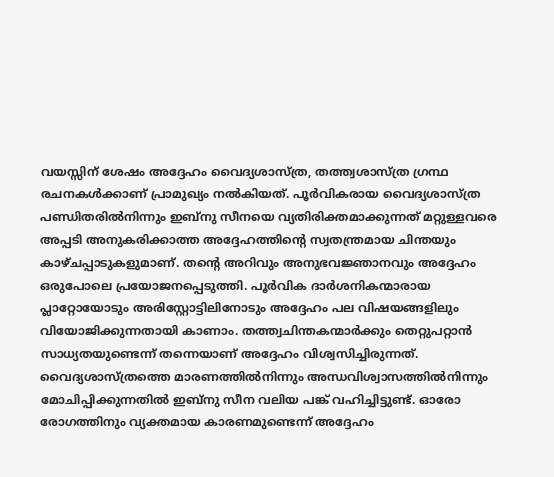വയസ്സിന് ശേഷം അദ്ദേഹം വൈദ്യശാസ്ത്ര, തത്ത്വശാസ്ത്ര ഗ്രന്ഥ രചനകൾക്കാണ് പ്രാമുഖ്യം നൽകിയത്. പൂർവികരായ വൈദ്യശാസ്ത്ര പണ്ഡിതരിൽനിന്നും ഇബ്നു സീനയെ വ്യതിരിക്തമാക്കുന്നത് മറ്റുള്ളവരെ അപ്പടി അനുകരിക്കാത്ത അദ്ദേഹത്തിന്റെ സ്വതന്ത്രമായ ചിന്തയും കാഴ്ചപ്പാടുകളുമാണ്. തന്റെ അറിവും അനുഭവജ്ഞാനവും അദ്ദേഹം ഒരുപോലെ പ്രയോജനപ്പെടുത്തി. പൂർവിക ദാർശനികന്മാരായ പ്ലാറ്റോയോടും അരിസ്റ്റോട്ടിലിനോടും അദ്ദേഹം പല വിഷയങ്ങളിലും വിയോജിക്കുന്നതായി കാണാം. തത്ത്വചിന്തകന്മാർക്കും തെറ്റുപറ്റാൻ സാധ്യതയുണ്ടെന്ന് തന്നെയാണ് അദ്ദേഹം വിശ്വസിച്ചിരുന്നത്.
വൈദ്യശാസ്ത്രത്തെ മാരണത്തിൽനിന്നും അന്ധവിശ്വാസത്തിൽനിന്നും മോചിപ്പിക്കുന്നതിൽ ഇബ്നു സീന വലിയ പങ്ക് വഹിച്ചിട്ടുണ്ട്. ഓരോ രോഗത്തിനും വ്യക്തമായ കാരണമുണ്ടെന്ന് അദ്ദേഹം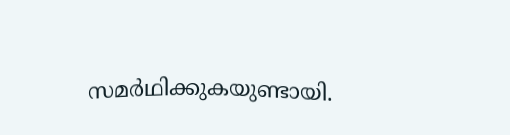സമർഥിക്കുകയുണ്ടായി.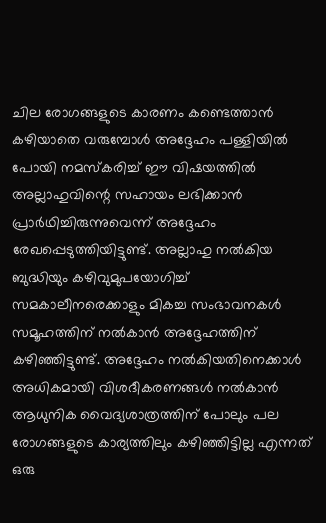ചില രോഗങ്ങളുടെ കാരണം കണ്ടെത്താൻ കഴിയാതെ വരുമ്പോൾ അദ്ദേഹം പള്ളിയിൽ പോയി നമസ്കരിച്ച് ഈ വിഷയത്തിൽ അല്ലാഹുവിന്റെ സഹായം ലഭിക്കാൻ പ്രാർഥിച്ചിരുന്നുവെന്ന് അദ്ദേഹം രേഖപ്പെടുത്തിയിട്ടുണ്ട്. അല്ലാഹു നൽകിയ ബുദ്ധിയും കഴിവുമുപയോഗിച്ച് സമകാലീനരെക്കാളും മികച്ച സംഭാവനകൾ സമൂഹത്തിന് നൽകാൻ അദ്ദേഹത്തിന് കഴിഞ്ഞിട്ടുണ്ട്. അദ്ദേഹം നൽകിയതിനെക്കാൾ അധികമായി വിശദീകരണങ്ങൾ നൽകാൻ ആധുനിക വൈദ്യശാത്രത്തിന് പോലും പല രോഗങ്ങളുടെ കാര്യത്തിലും കഴിഞ്ഞിട്ടില്ല എന്നത് ഒരു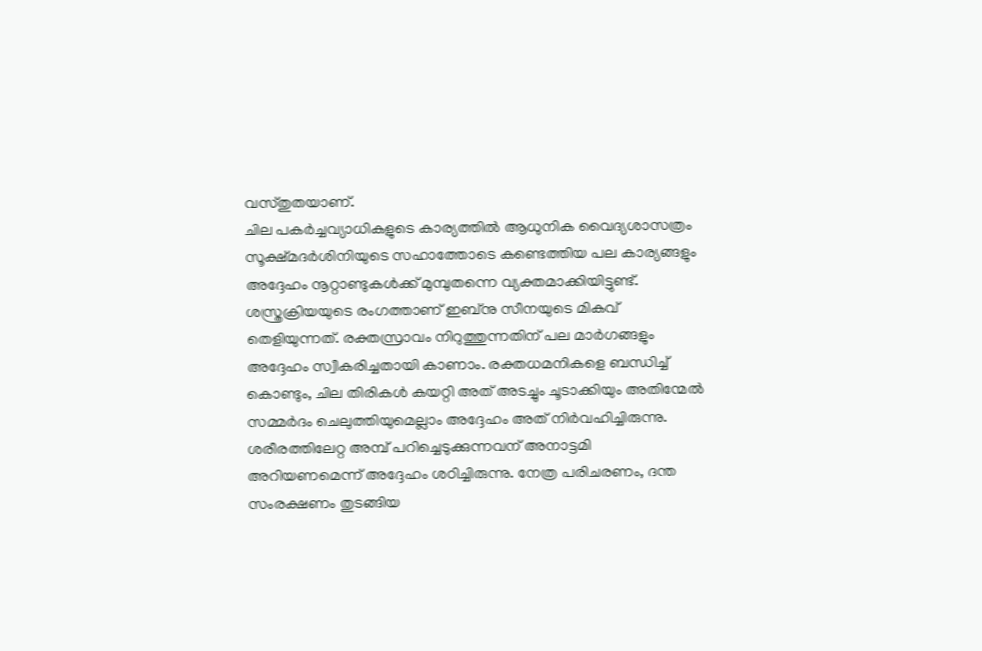വസ്തുതയാണ്.
ചില പകർച്ചവ്യാധികളുടെ കാര്യത്തിൽ ആധുനിക വൈദ്യശാസത്രം സൂക്ഷ്മദർശിനിയുടെ സഹാത്തോടെ കണ്ടെത്തിയ പല കാര്യങ്ങളും അദ്ദേഹം നൂറ്റാണ്ടുകൾക്ക് മുമ്പുതന്നെ വ്യക്തമാക്കിയിട്ടുണ്ട്.
ശസ്ത്രക്രിയയുടെ രംഗത്താണ് ഇബ്നു സീനയുടെ മികവ് തെളിയുന്നത്. രക്തസ്രാവം നിറുത്തുന്നതിന് പല മാർഗങ്ങളും അദ്ദേഹം സ്വീകരിച്ചതായി കാണാം. രക്തധമനികളെ ബന്ധിച്ച് കൊണ്ടും, ചില തിരികൾ കയറ്റി അത് അടച്ചും ചൂടാക്കിയും അതിന്മേൽ സമ്മർദം ചെലുത്തിയുമെല്ലാം അദ്ദേഹം അത് നിർവഹിച്ചിരുന്നു. ശരീരത്തിലേറ്റ അമ്പ് പറിച്ചെടുക്കുന്നവന് അനാട്ടമി അറിയണമെന്ന് അദ്ദേഹം ശഠിച്ചിരുന്നു. നേത്ര പരിചരണം, ദന്ത സംരക്ഷണം തുടങ്ങിയ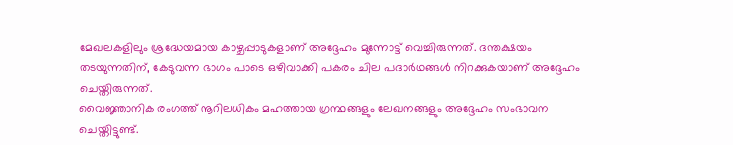മേഖലകളിലും ശ്രദ്ധേയമായ കാഴ്ചപ്പാടുകളാണ് അദ്ദേഹം മുന്നോട്ട് വെച്ചിരുന്നത്. ദന്തക്ഷയം തടയുന്നതിന്, കേടുവന്ന ഭാഗം പാടെ ഒഴിവാക്കി പകരം ചില പദാർഥങ്ങൾ നിറക്കുകയാണ് അദ്ദേഹം ചെയ്തിരുന്നത്.
വൈജ്ഞാനിക രംഗത്ത് നൂറിലധികം മഹത്തായ ഗ്രന്ഥങ്ങളും ലേഖനങ്ങളും അദ്ദേഹം സംഭാവന ചെയ്തിട്ടുണ്ട്.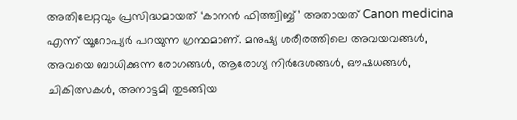അതിലേറ്റവും പ്രസിദ്ധമായത് ‘കാനൻ ഫിത്ത്വിബ്ബ്’ അതായത് Canon medicina എന്ന് യൂറോപ്യർ പറയുന്ന ഗ്രന്ഥമാണ്. മനുഷ്യ ശരീരത്തിലെ അവയവങ്ങൾ, അവയെ ബാധിക്കുന്ന രോഗങ്ങൾ, ആരോഗ്യ നിർദേശങ്ങൾ, ഔഷധങ്ങൾ, ചികിത്സകൾ, അനാട്ടമി തുടങ്ങിയ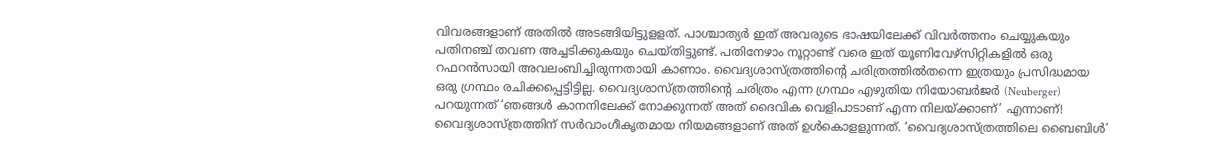വിവരങ്ങളാണ് അതിൽ അടങ്ങിയിട്ടുളളത്. പാശ്ചാത്യർ ഇത് അവരുടെ ഭാഷയിലേക്ക് വിവർത്തനം ചെയ്യുകയും പതിനഞ്ച് തവണ അച്ചടിക്കുകയും ചെയ്തിട്ടുണ്ട്. പതിനേഴാം നൂറ്റാണ്ട് വരെ ഇത് യൂണിവേഴ്സിറ്റികളിൽ ഒരു റഫറൻസായി അവലംബിച്ചിരുന്നതായി കാണാം. വൈദ്യശാസ്ത്രത്തിന്റെ ചരിത്രത്തിൽതന്നെ ഇത്രയും പ്രസിദ്ധമായ ഒരു ഗ്രന്ഥം രചിക്കപ്പെട്ടിട്ടില്ല. വൈദ്യശാസ്ത്രത്തിന്റെ ചരിത്രം എന്ന ഗ്രന്ഥം എഴുതിയ നിയോബർജർ (Neuberger) പറയുന്നത് ‘ഞങ്ങൾ കാനനിലേക്ക് നോക്കുന്നത് അത് ദൈവിക വെളിപാടാണ് എന്ന നിലയ്ക്കാണ്’ എന്നാണ്! വൈദ്യശാസ്ത്രത്തിന് സർവാംഗീകൃതമായ നിയമങ്ങളാണ് അത് ഉൾകൊളളുന്നത്. ‘വൈദ്യശാസ്ത്രത്തിലെ ബൈബിൾ’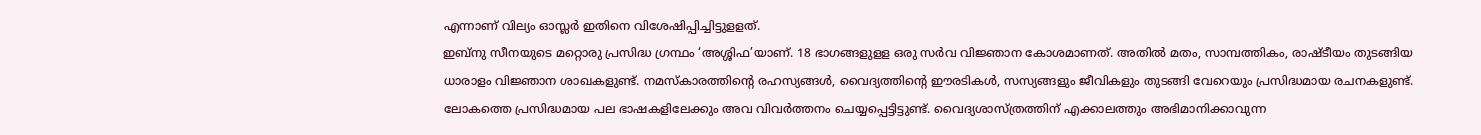എന്നാണ് വില്യം ഓസ്ലർ ഇതിനെ വിശേഷിപ്പിച്ചിട്ടുളളത്.
ഇബ്നു സീനയുടെ മറ്റൊരു പ്രസിദ്ധ ഗ്രന്ഥം ‘അശ്ശിഫ’യാണ്. 18 ഭാഗങ്ങളുളള ഒരു സർവ വിജ്ഞാന കോശമാണത്. അതിൽ മതം, സാമ്പത്തികം, രാഷ്ടീയം തുടങ്ങിയ ധാരാളം വിജ്ഞാന ശാഖകളുണ്ട്. നമസ്കാരത്തിന്റെ രഹസ്യങ്ങൾ, വൈദ്യത്തിന്റെ ഈരടികൾ, സസ്യങ്ങളും ജീവികളും തുടങ്ങി വേറെയും പ്രസിദ്ധമായ രചനകളുണ്ട്. ലോകത്തെ പ്രസിദ്ധമായ പല ഭാഷകളിലേക്കും അവ വിവർത്തനം ചെയ്യപ്പെട്ടിട്ടുണ്ട്. വൈദ്യശാസ്ത്രത്തിന് എക്കാലത്തും അഭിമാനിക്കാവുന്ന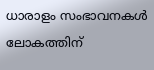ധാരാളം സംഭാവനകൾ ലോകത്തിന്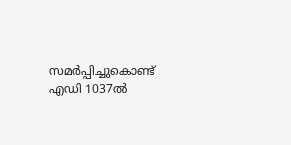സമർപ്പിച്ചുകൊണ്ട് എഡി 1037ൽ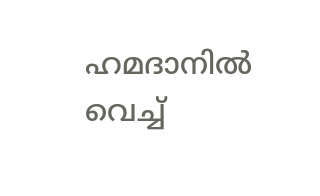ഹമദാനിൽ വെച്ച്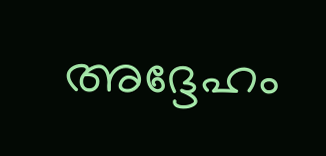അദ്ദേഹം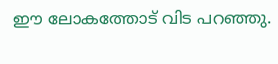ഈ ലോകത്തോട് വിട പറഞ്ഞു.